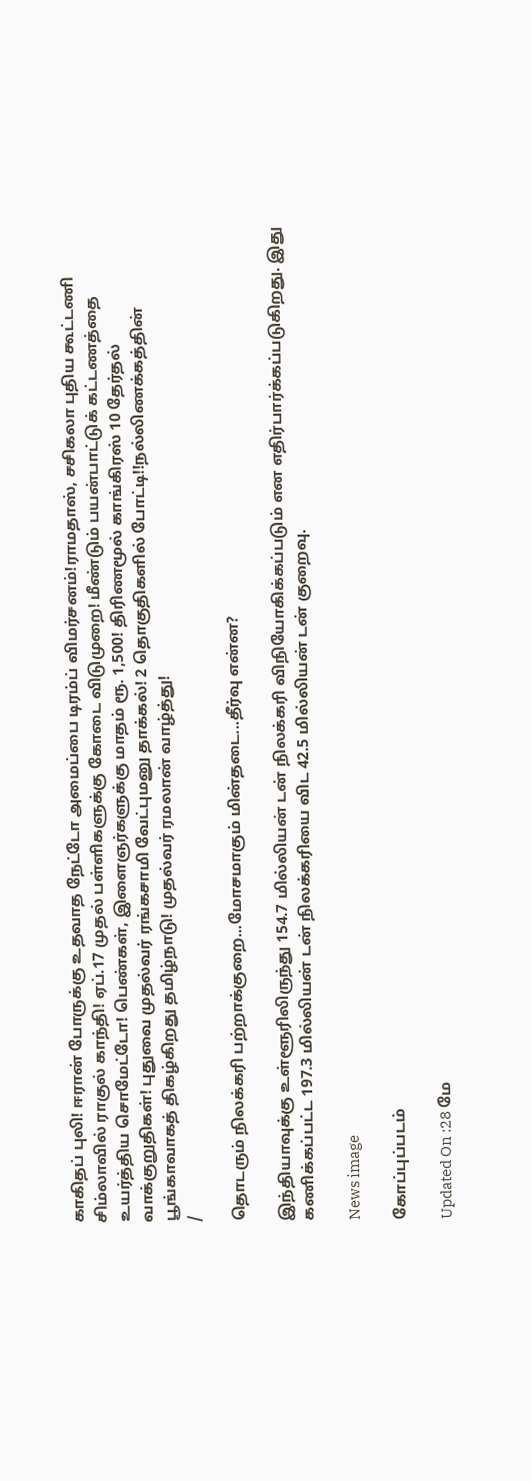காகிதப் புலி! ஈரான் போருக்கு உதவாத நேட்டோ அமைப்பை டிரம்ப் விமர்சனம்!ராமதாஸ், சசிகலா புதிய கூட்டணி சிம்லாவில் ராகுல் காந்தி! ஏப்.17 முதல் பள்ளிகளுக்கு கோடை விடுமுறை! மீண்டும் பயன்பாட்டுக் கட்டணத்தை உயர்த்திய சொமேட்டோ! பெண்கள், இளைஞர்களுக்கு மாதம் ரூ. 1,500! திரிணமூல் காங்கிரஸ் 10 தேர்தல் வாக்குறுதிகள்! புதுவை முதல்வர் ரங்கசாமி வேட்புமனு தாக்கல்! 2 தொகுதிகளில் போட்டி!!நல்லிணக்கத்தின் பூங்காவாகத் திகழ்கிறது தமிழ்நாடு! முதல்வர் ரமலான் வாழ்த்து!
/

தொடரும் நிலக்கரி பற்றாக்குறை...மோசமாகும் மின்தடை...தீர்வு என்ன?

இந்தியாவுக்கு உள்ளூரிலிருந்து 154.7 மில்லியன் டன் நிலக்கரி விநியோகிக்கப்படும் என எதிர்பார்க்கப்படுகிறது. இது கணிக்கப்பட்ட 197.3 மில்லியன் டன் நிலக்கரியை விட 42.5 மில்லியன் டன் குறைவு.

News image

கோப்புப்படம்

Updated On :28 மே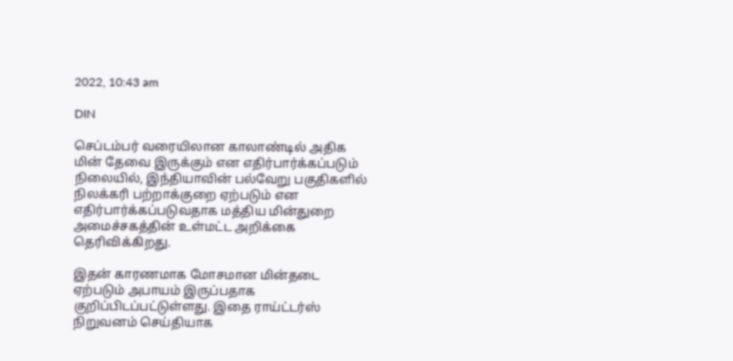2022, 10:43 am

DIN

செப்டம்பர் வரையிலான காலாண்டில் அதிக மின் தேவை இருக்கும் என எதிர்பார்க்கப்படும் நிலையில், இந்தியாவின் பல்வேறு பகுதிகளில் நிலக்கரி பற்றாக்குறை ஏற்படும் என எதிர்பார்க்கப்படுவதாக மத்திய மின்துறை அமைச்சகத்தின் உள்மட்ட அறிக்கை தெரிவிக்கிறது.

இதன் காரணமாக மோசமான மின்தடை ஏற்படும் அபாயம் இருப்பதாக குறிப்பிடப்பட்டுள்ளது. இதை ராய்ட்டர்ஸ் நிறுவனம் செய்தியாக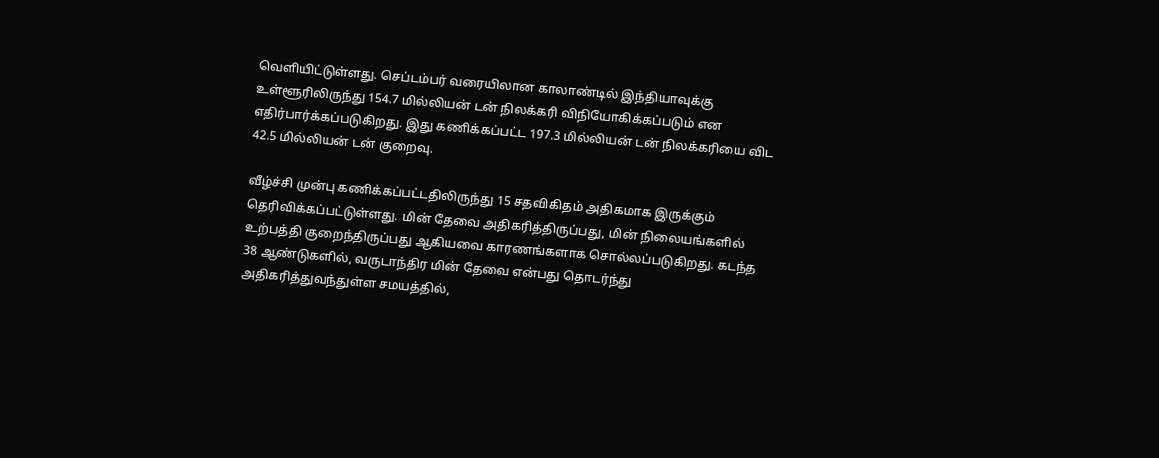வெளியிட்டுள்ளது. செப்டம்பர் வரையிலான காலாண்டில் இந்தியாவுக்கு உள்ளூரிலிருந்து 154.7 மில்லியன் டன் நிலக்கரி விநியோகிக்கப்படும் என எதிர்பார்க்கப்படுகிறது. இது கணிக்கப்பட்ட 197.3 மில்லியன் டன் நிலக்கரியை விட 42.5 மில்லியன் டன் குறைவு.

வீழ்ச்சி முன்பு கணிக்கப்பட்டதிலிருந்து 15 சதவிகிதம் அதிகமாக இருக்கும் தெரிவிக்கப்பட்டுள்ளது. மின் தேவை அதிகரித்திருப்பது, மின் நிலையங்களில் உற்பத்தி குறைந்திருப்பது ஆகியவை காரணங்களாக சொல்லப்படுகிறது. கடந்த 38 ஆண்டுகளில், வருடாந்திர மின் தேவை என்பது தொடர்ந்து அதிகரித்துவந்துள்ள சமயத்தில்,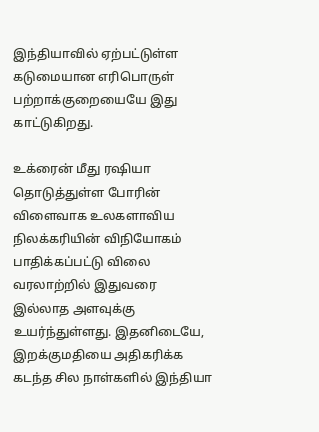இந்தியாவில் ஏற்பட்டுள்ள கடுமையான எரிபொருள் பற்றாக்குறையையே இது காட்டுகிறது.

உக்ரைன் மீது ரஷியா தொடுத்துள்ள போரின் விளைவாக உலகளாவிய நிலக்கரியின் விநியோகம் பாதிக்கப்பட்டு விலை வரலாற்றில் இதுவரை இல்லாத அளவுக்கு உயர்ந்துள்ளது. இதனிடையே, இறக்குமதியை அதிகரிக்க கடந்த சில நாள்களில் இந்தியா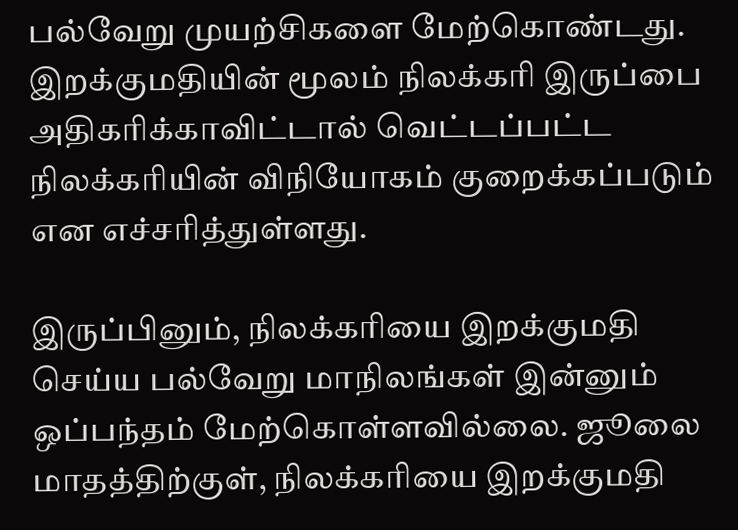பல்வேறு முயற்சிகளை மேற்கொண்டது. இறக்குமதியின் மூலம் நிலக்கரி இருப்பை அதிகரிக்காவிட்டால் வெட்டப்பட்ட நிலக்கரியின் விநியோகம் குறைக்கப்படும் என எச்சரித்துள்ளது.

இருப்பினும், நிலக்கரியை இறக்குமதி செய்ய பல்வேறு மாநிலங்கள் இன்னும் ஒப்பந்தம் மேற்கொள்ளவில்லை. ஜூலை மாதத்திற்குள், நிலக்கரியை இறக்குமதி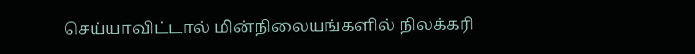செய்யாவிட்டால் மின்நிலையங்களில் நிலக்கரி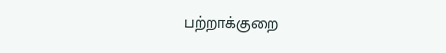பற்றாக்குறை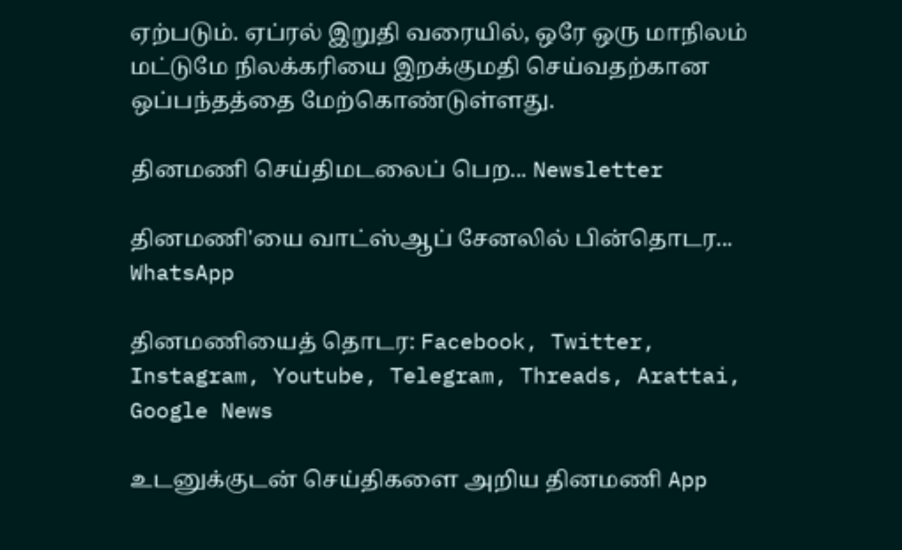ஏற்படும். ஏப்ரல் இறுதி வரையில், ஒரே ஒரு மாநிலம் மட்டுமே நிலக்கரியை இறக்குமதி செய்வதற்கான ஒப்பந்தத்தை மேற்கொண்டுள்ளது.

தினமணி செய்திமடலைப் பெற... Newsletter

தினமணி'யை வாட்ஸ்ஆப் சேனலில் பின்தொடர... WhatsApp

தினமணியைத் தொடர: Facebook, Twitter, Instagram, Youtube, Telegram, Threads, Arattai, Google News

உடனுக்குடன் செய்திகளை அறிய தினமணி App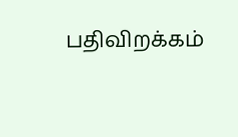பதிவிறக்கம்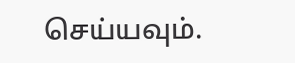செய்யவும்.